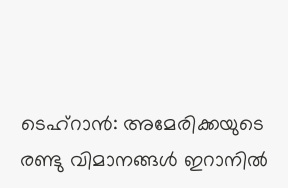ടെഹ്റാൻ: അമേരിക്കയുടെ രണ്ടു വിമാനങ്ങൾ ഇറാനിൽ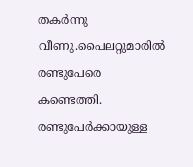തകർന്നു വീണു.പൈലറ്റുമാരിൽ രണ്ടുപേരെ കണ്ടെത്തി. രണ്ടുപേർക്കായുള്ള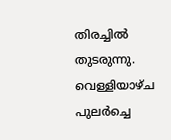തിരച്ചിൽ തുടരുന്നു.
വെള്ളിയാഴ്ച പുലർച്ചെ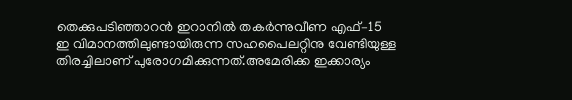തെക്കുപടിഞ്ഞാറൻ ഇറാനിൽ തകർന്നുവീണ എഫ്–15 ഇ വിമാനത്തിലുണ്ടായിരുന്ന സഹപൈലറ്റിനു വേണ്ടിയുള്ള തിരച്ചിലാണ് പുരോഗമിക്കുന്നത്.അമേരിക്ക ഇക്കാര്യം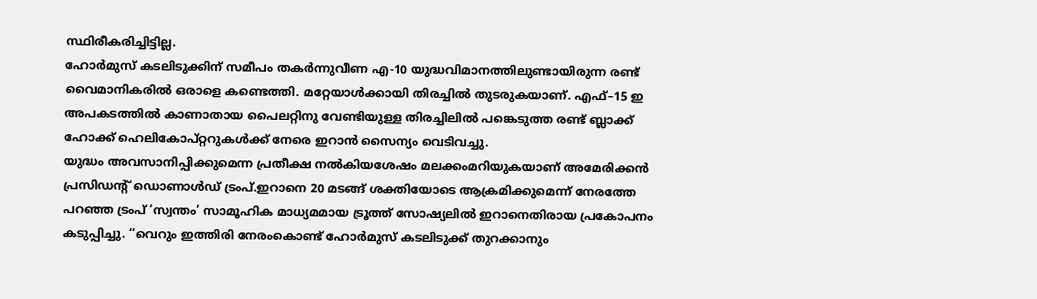സ്ഥിരീകരിച്ചിട്ടില്ല.
ഹോർമുസ് കടലിടുക്കിന് സമീപം തകർന്നുവീണ എ-10 യുദ്ധവിമാനത്തിലുണ്ടായിരുന്ന രണ്ട് വൈമാനികരിൽ ഒരാളെ കണ്ടെത്തി. മറ്റേയാൾക്കായി തിരച്ചിൽ തുടരുകയാണ്. എഫ്–15 ഇ അപകടത്തിൽ കാണാതായ പൈലറ്റിനു വേണ്ടിയുള്ള തിരച്ചിലിൽ പങ്കെടുത്ത രണ്ട് ബ്ലാക്ക് ഹോക്ക് ഹെലികോപ്റ്ററുകൾക്ക് നേരെ ഇറാൻ സൈന്യം വെടിവച്ചു.
യുദ്ധം അവസാനിപ്പിക്കുമെന്ന പ്രതീക്ഷ നൽകിയശേഷം മലക്കംമറിയുകയാണ് അമേരിക്കൻ പ്രസിഡൻ്റ് ഡൊണാൾഡ് ട്രംപ്.ഇറാനെ 20 മടങ്ങ് ശക്തിയോടെ ആക്രമിക്കുമെന്ന് നേരത്തേ പറഞ്ഞ ട്രംപ് ‘സ്വന്തം’ സാമൂഹിക മാധ്യമമായ ട്രൂത്ത് സോഷ്യലിൽ ഇറാനെതിരായ പ്രകോപനം കടുപ്പിച്ചു. ‘‘വെറും ഇത്തിരി നേരംകൊണ്ട് ഹോർമുസ് കടലിടുക്ക് തുറക്കാനും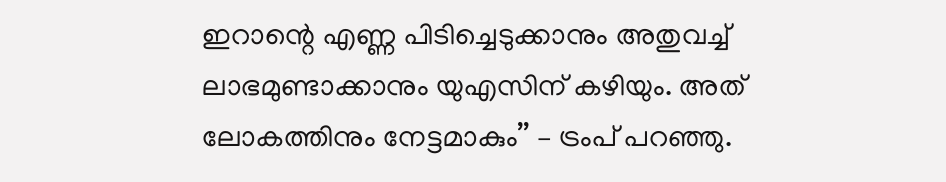ഇറാന്റെ എണ്ണ പിടിച്ചെടുക്കാനും അതുവച്ച് ലാഭമുണ്ടാക്കാനും യുഎസിന് കഴിയും. അത് ലോകത്തിനും നേട്ടമാകും’’ – ട്രംപ് പറഞ്ഞു.